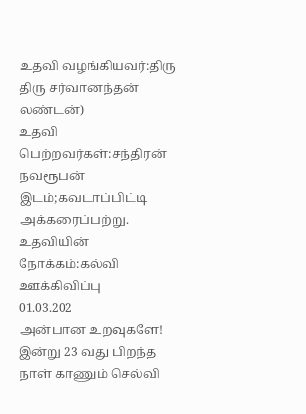உதவி வழங்கியவர்:திரு திரு சர்வானந்தன் லண்டன்)
உதவி பெற்றவர்கள்:சந்திரன் நவரூபன்
இடம்;கவடாப்பிட்டி அக்கரைப்பற்று.
உதவியின் நோக்கம்:கல்வி ஊக்கிவிப்பு
01.03.202
அன்பான உறவுகளே!
இன்று 23 வது பிறந்த நாள் காணும் செல்வி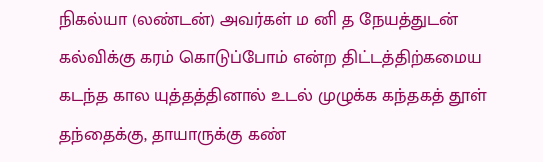நிகல்யா (லண்டன்) அவர்கள் ம னி த நேயத்துடன் கல்விக்கு கரம் கொடுப்போம் என்ற திட்டத்திற்கமைய கடந்த கால யுத்தத்தினால் உடல் முழுக்க கந்தகத் தூள் தந்தைக்கு, தாயாருக்கு கண்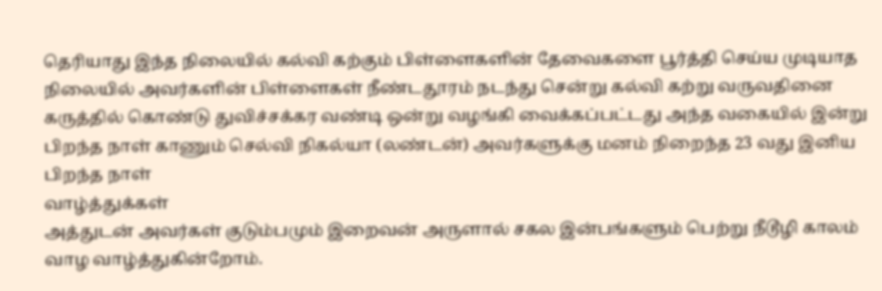தெரியாது இந்த நிலையில் கல்வி கற்கும் பிள்ளைகளின் தேவைகளை பூர்த்தி செய்ய முடியாத நிலையில் அவர்களின் பிள்ளைகள் நீண்டதூரம் நடந்து சென்று கல்வி கற்று வருவதினை கருத்தில் கொண்டு துவிச்சக்கர வண்டி ஒன்று வழங்கி வைக்கப்பட்டது அந்த வகையில் இன்று பிறந்த நாள் காணும் செல்வி நிகல்யா (லண்டன்) அவர்களுக்கு மனம் நிறைந்த 23 வது இனிய பிறந்த நாள்
வாழ்த்துக்கள்
அத்துடன் அவர்கள் குடும்பமும் இறைவன் அருளால் சகல இன்பங்களும் பெற்று நீடூழி காலம் வாழ வாழ்த்துகின்றோம்.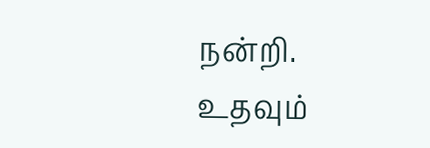நன்றி. உதவும்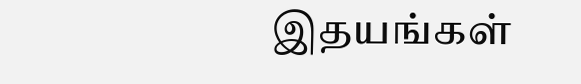இதயங்கள்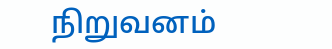நிறுவனம்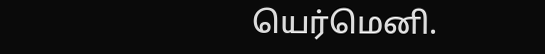யெர்மெனி.